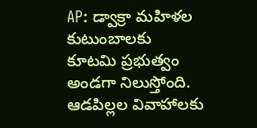AP: డ్వాక్రా మహిళల కుటుంబాలకు కూటమి ప్రభుత్వం అండగా నిలుస్తోంది. ఆడపిల్లల వివాహాలకు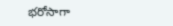భరోసాగా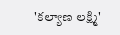'కల్యాణ లక్ష్మి'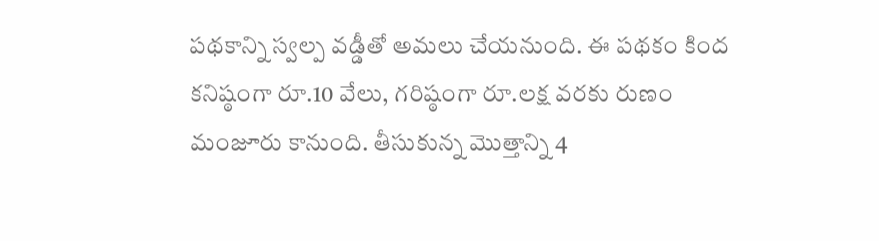పథకాన్ని స్వల్ప వడ్డీతో అమలు చేయనుంది. ఈ పథకం కింద కనిష్ఠంగా రూ.10 వేలు, గరిష్ఠంగా రూ.లక్ష వరకు రుణం మంజూరు కానుంది. తీసుకున్న మొత్తాన్ని 4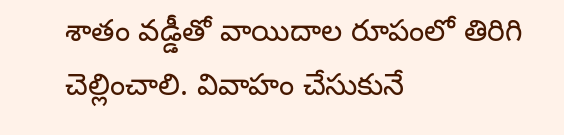శాతం వడ్డీతో వాయిదాల రూపంలో తిరిగి చెల్లించాలి. వివాహం చేసుకునే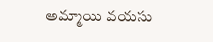అమ్మాయి వయసు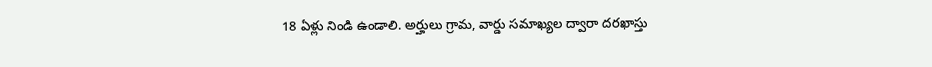18 ఏళ్లు నిండి ఉండాలి. అర్హులు గ్రామ, వార్డు సమాఖ్యల ద్వారా దరఖాస్తు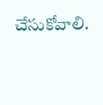చేసుకోవాలి.